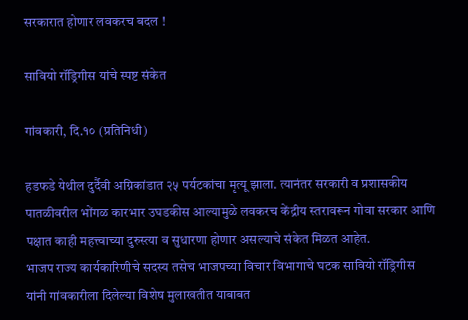सरकारात होणार लवकरच बदल !

सावियो रॉड्रिगीस यांचे स्पष्ट संकेत

गांवकारी, दि.१० (प्रतिनिधी)

हडफडे येथील दुर्दैवी अग्निकांडात २५ पर्यटकांचा मृत्यू झाला. त्यानंतर सरकारी व प्रशासकीय पातळीवरील भोंगळ कारभार उघडकीस आल्यामुळे लवकरच केंद्रीय स्तरावरून गोवा सरकार आणि पक्षात काही महत्त्वाच्या दुरुस्त्या व सुधारणा होणार असल्याचे संकेत मिळत आहेत.
भाजप राज्य कार्यकारिणीचे सदस्य तसेच भाजपच्या विचार विभागाचे घटक सावियो रॉड्रिगीस यांनी गांवकारीला दिलेल्या विशेष मुलाखतीत याबाबत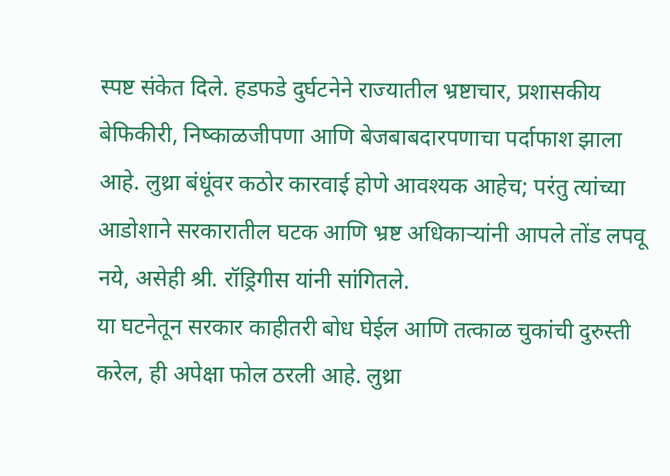स्पष्ट संकेत दिले. हडफडे दुर्घटनेने राज्यातील भ्रष्टाचार, प्रशासकीय बेफिकीरी, निष्काळजीपणा आणि बेजबाबदारपणाचा पर्दाफाश झाला आहे. लुथ्रा बंधूंवर कठोर कारवाई होणे आवश्यक आहेच; परंतु त्यांच्या आडोशाने सरकारातील घटक आणि भ्रष्ट अधिकाऱ्यांनी आपले तोंड लपवू नये, असेही श्री. रॉड्रिगीस यांनी सांगितले.
या घटनेतून सरकार काहीतरी बोध घेईल आणि तत्काळ चुकांची दुरुस्ती करेल, ही अपेक्षा फोल ठरली आहे. लुथ्रा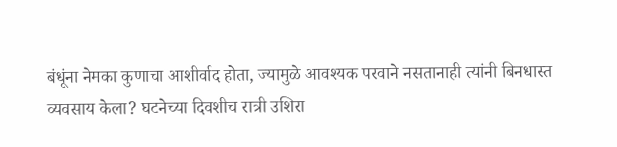बंधूंना नेमका कुणाचा आशीर्वाद होता, ज्यामुळे आवश्यक परवाने नसतानाही त्यांनी बिनधास्त व्यवसाय केला? घटनेच्या दिवशीच रात्री उशिरा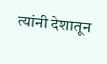त्यांनी देशातून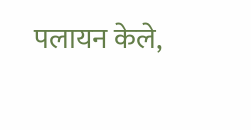पलायन केले,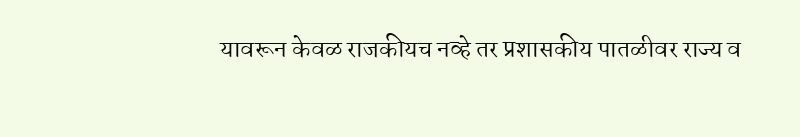यावरून केवळ राजकीयच नव्हे तर प्रशासकीय पातळीवर राज्य व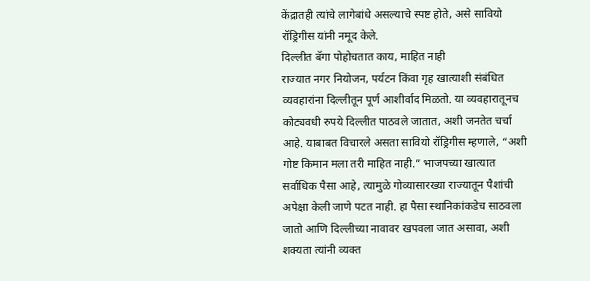केंद्रातही त्यांचे लागेबांधे असल्याचे स्पष्ट होते, असे सावियो रॉड्रिगीस यांनी नमूद केले.
दिल्लीत बॅगा पोहोचतात काय, माहित नाही
राज्यात नगर नियोजन, पर्यटन किंवा गृह खात्याशी संबंधित व्यवहारांना दिल्लीतून पूर्ण आशीर्वाद मिळतो. या व्यवहारातूनच कोट्यवधी रुपये दिल्लीत पाठवले जातात, अशी जनतेत चर्चा आहे. याबाबत विचारले असता सावियो रॉड्रिगीस म्हणाले, “अशी गोष्ट किमान मला तरी माहित नाही.” भाजपच्या खात्यात सर्वाधिक पैसा आहे, त्यामुळे गोव्यासारख्या राज्यातून पैशांची अपेक्षा केली जाणे पटत नाही. हा पैसा स्थानिकांकडेच साठवला जातो आणि दिल्लीच्या नावावर खपवला जात असावा, अशी शक्यता त्यांनी व्यक्त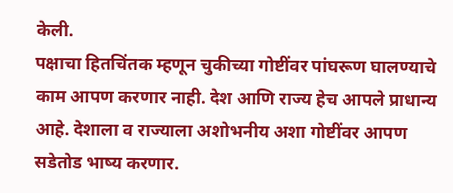केली.
पक्षाचा हितचिंतक म्हणून चुकीच्या गोष्टींवर पांघरूण घालण्याचे काम आपण करणार नाही. देश आणि राज्य हेच आपले प्राधान्य आहे. देशाला व राज्याला अशोभनीय अशा गोष्टींवर आपण सडेतोड भाष्य करणार.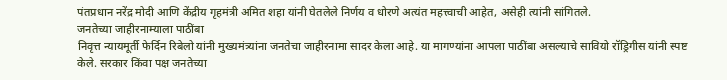पंतप्रधान नरेंद्र मोदी आणि केंद्रीय गृहमंत्री अमित शहा यांनी घेतलेले निर्णय व धोरणे अत्यंत महत्त्वाची आहेत, असेही त्यांनी सांगितले.
जनतेच्या जाहीरनाम्याला पाठींबा
निवृत्त न्यायमूर्ती फेर्दिन रिबेलो यांनी मुख्यमंत्र्यांना जनतेचा जाहीरनामा सादर केला आहे. या मागण्यांना आपला पाठींबा असल्याचे सावियो रॉड्रिगीस यांनी स्पष्ट केले. सरकार किंवा पक्ष जनतेच्या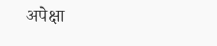अपेक्षा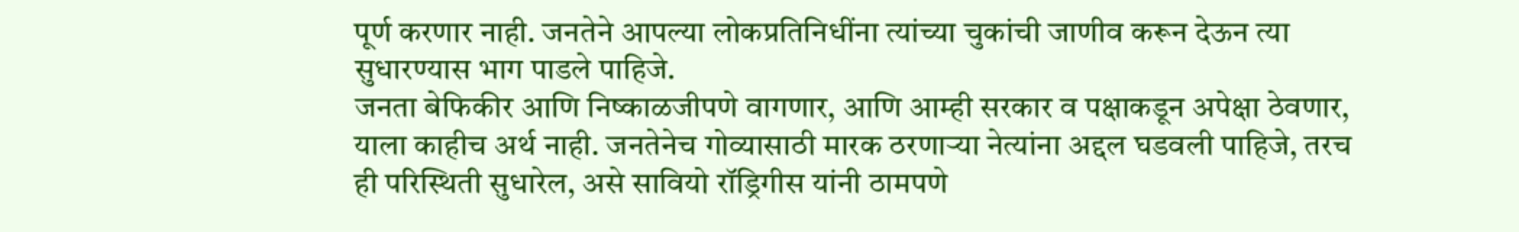पूर्ण करणार नाही. जनतेने आपल्या लोकप्रतिनिधींना त्यांच्या चुकांची जाणीव करून देऊन त्या सुधारण्यास भाग पाडले पाहिजे.
जनता बेफिकीर आणि निष्काळजीपणे वागणार, आणि आम्ही सरकार व पक्षाकडून अपेक्षा ठेवणार, याला काहीच अर्थ नाही. जनतेनेच गोव्यासाठी मारक ठरणाऱ्या नेत्यांना अद्दल घडवली पाहिजे, तरच ही परिस्थिती सुधारेल, असे सावियो रॉड्रिगीस यांनी ठामपणे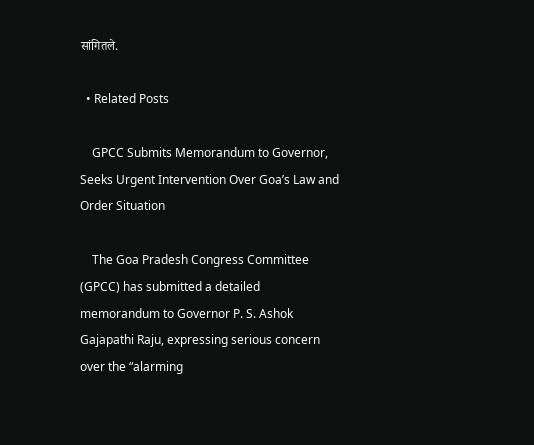सांगितले.

  • Related Posts

    GPCC Submits Memorandum to Governor, Seeks Urgent Intervention Over Goa’s Law and Order Situation

    The Goa Pradesh Congress Committee (GPCC) has submitted a detailed memorandum to Governor P. S. Ashok Gajapathi Raju, expressing serious concern over the “alarming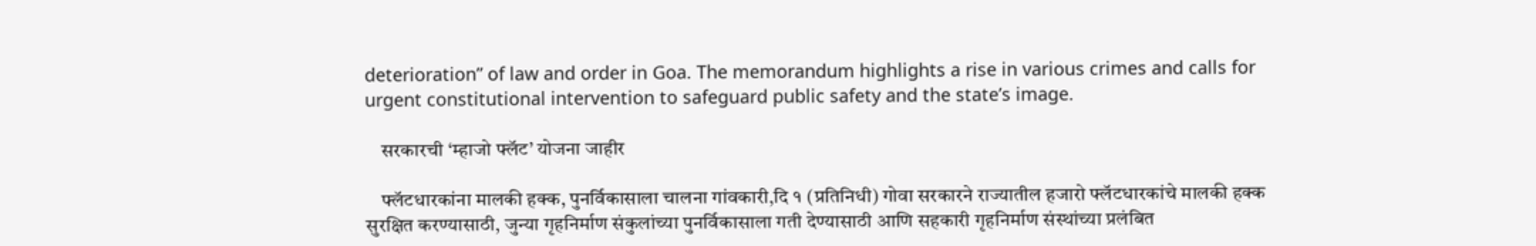deterioration” of law and order in Goa. The memorandum highlights a rise in various crimes and calls for urgent constitutional intervention to safeguard public safety and the state’s image.

    सरकारची ‘म्हाजो फ्लॅट’ योजना जाहीर

    फ्लॅटधारकांना मालकी हक्क, पुनर्विकासाला चालना गांवकारी,दि १ (प्रतिनिधी) गोवा सरकारने राज्यातील हजारो फ्लॅटधारकांचे मालकी हक्क सुरक्षित करण्यासाठी, जुन्या गृहनिर्माण संकुलांच्या पुनर्विकासाला गती देण्यासाठी आणि सहकारी गृहनिर्माण संस्थांच्या प्रलंबित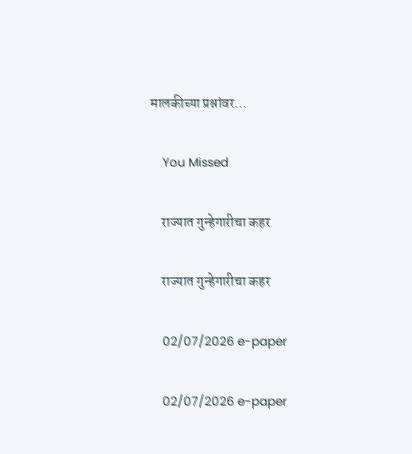मालकीच्या प्रश्नांवर…

    You Missed

    राज्यात गुन्हेगारीचा कहर

    राज्यात गुन्हेगारीचा कहर

    02/07/2026 e-paper

    02/07/2026 e-paper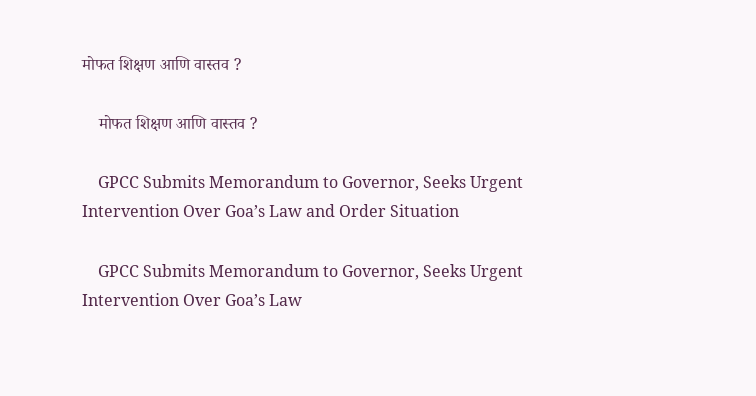मोफत शिक्षण आणि वास्तव ?

    मोफत शिक्षण आणि वास्तव ?

    GPCC Submits Memorandum to Governor, Seeks Urgent Intervention Over Goa’s Law and Order Situation

    GPCC Submits Memorandum to Governor, Seeks Urgent Intervention Over Goa’s Law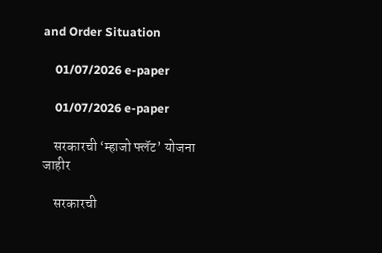and Order Situation

    01/07/2026 e-paper

    01/07/2026 e-paper

    सरकारची ‘म्हाजो फ्लॅट’ योजना जाहीर

    सरकारची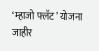‘म्हाजो फ्लॅट’ योजना जाहीर